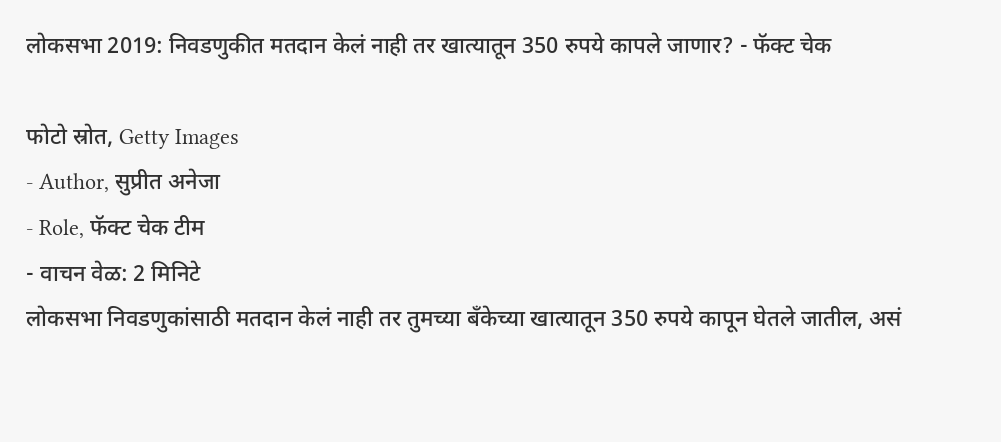लोकसभा 2019: निवडणुकीत मतदान केलं नाही तर खात्यातून 350 रुपये कापले जाणार? - फॅक्ट चेक

फोटो स्रोत, Getty Images
- Author, सुप्रीत अनेजा
- Role, फॅक्ट चेक टीम
- वाचन वेळ: 2 मिनिटे
लोकसभा निवडणुकांसाठी मतदान केलं नाही तर तुमच्या बँकेच्या खात्यातून 350 रुपये कापून घेतले जातील, असं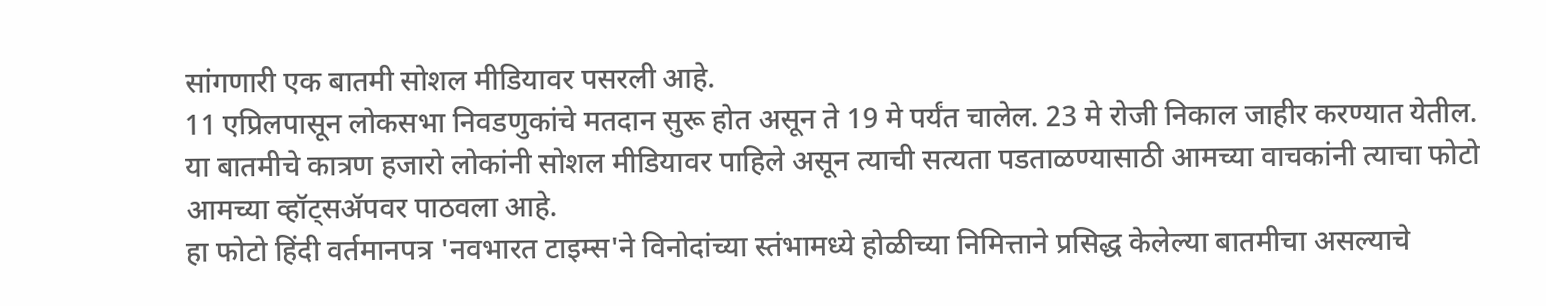सांगणारी एक बातमी सोशल मीडियावर पसरली आहे.
11 एप्रिलपासून लोकसभा निवडणुकांचे मतदान सुरू होत असून ते 19 मे पर्यंत चालेल. 23 मे रोजी निकाल जाहीर करण्यात येतील.
या बातमीचे कात्रण हजारो लोकांनी सोशल मीडियावर पाहिले असून त्याची सत्यता पडताळण्यासाठी आमच्या वाचकांनी त्याचा फोटो आमच्या व्हॉट्सॲपवर पाठवला आहे.
हा फोटो हिंदी वर्तमानपत्र 'नवभारत टाइम्स'ने विनोदांच्या स्तंभामध्ये होळीच्या निमित्ताने प्रसिद्ध केलेल्या बातमीचा असल्याचे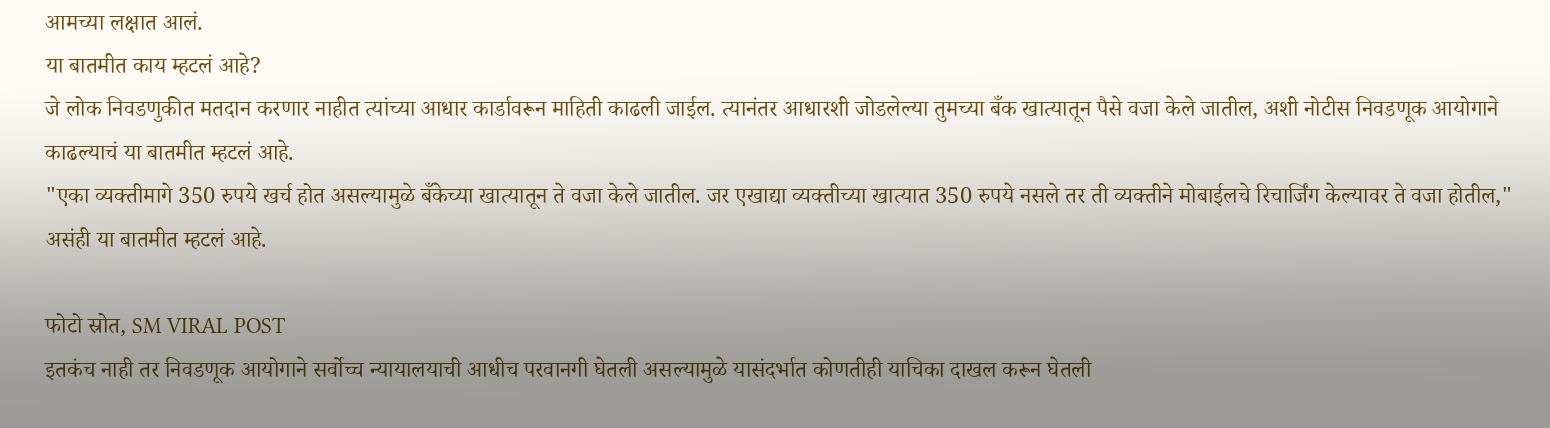आमच्या लक्षात आलं.
या बातमीत काय म्हटलं आहे?
जे लोक निवडणुकीत मतदान करणार नाहीत त्यांच्या आधार कार्डावरून माहिती काढली जाईल. त्यानंतर आधारशी जोडलेल्या तुमच्या बँक खात्यातून पैसे वजा केले जातील, अशी नोटीस निवडणूक आयोगाने काढल्याचं या बातमीत म्हटलं आहे.
"एका व्यक्तीमागे 350 रुपये खर्च होत असल्यामुळे बँकेच्या खात्यातून ते वजा केले जातील. जर एखाद्या व्यक्तीच्या खात्यात 350 रुपये नसले तर ती व्यक्तीने मोबाईलचे रिचार्जिंग केल्यावर ते वजा होतील," असंही या बातमीत म्हटलं आहे.

फोटो स्रोत, SM VIRAL POST
इतकंच नाही तर निवडणूक आयोगाने सर्वोच्च न्यायालयाची आधीच परवानगी घेतली असल्यामुळे यासंदर्भात कोणतीही याचिका दाखल करून घेतली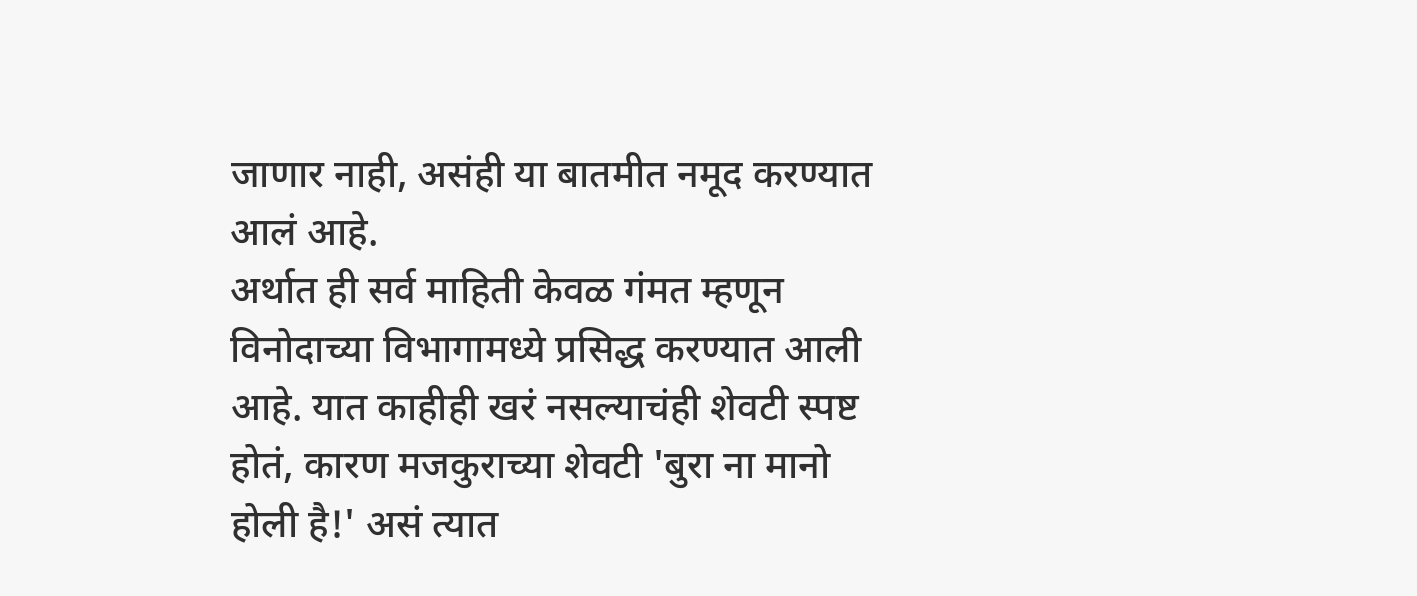जाणार नाही, असंही या बातमीत नमूद करण्यात आलं आहे.
अर्थात ही सर्व माहिती केवळ गंमत म्हणून विनोदाच्या विभागामध्ये प्रसिद्ध करण्यात आली आहे. यात काहीही खरं नसल्याचंही शेवटी स्पष्ट होतं, कारण मजकुराच्या शेवटी 'बुरा ना मानो होली है!' असं त्यात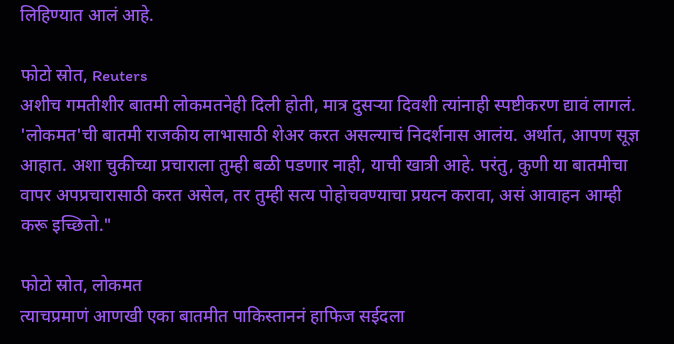लिहिण्यात आलं आहे.

फोटो स्रोत, Reuters
अशीच गमतीशीर बातमी लोकमतनेही दिली होती, मात्र दुसऱ्या दिवशी त्यांनाही स्पष्टीकरण द्यावं लागलं.
'लोकमत'ची बातमी राजकीय लाभासाठी शेअर करत असल्याचं निदर्शनास आलंय. अर्थात, आपण सूज्ञ आहात. अशा चुकीच्या प्रचाराला तुम्ही बळी पडणार नाही, याची खात्री आहे. परंतु, कुणी या बातमीचा वापर अपप्रचारासाठी करत असेल, तर तुम्ही सत्य पोहोचवण्याचा प्रयत्न करावा, असं आवाहन आम्ही करू इच्छितो."

फोटो स्रोत, लोकमत
त्याचप्रमाणं आणखी एका बातमीत पाकिस्ताननं हाफिज सईदला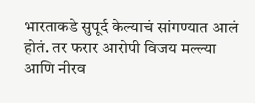भारताकडे सुपूर्द केल्याचं सांगण्यात आलं होतं. तर फरार आरोपी विजय मल्ल्या आणि नीरव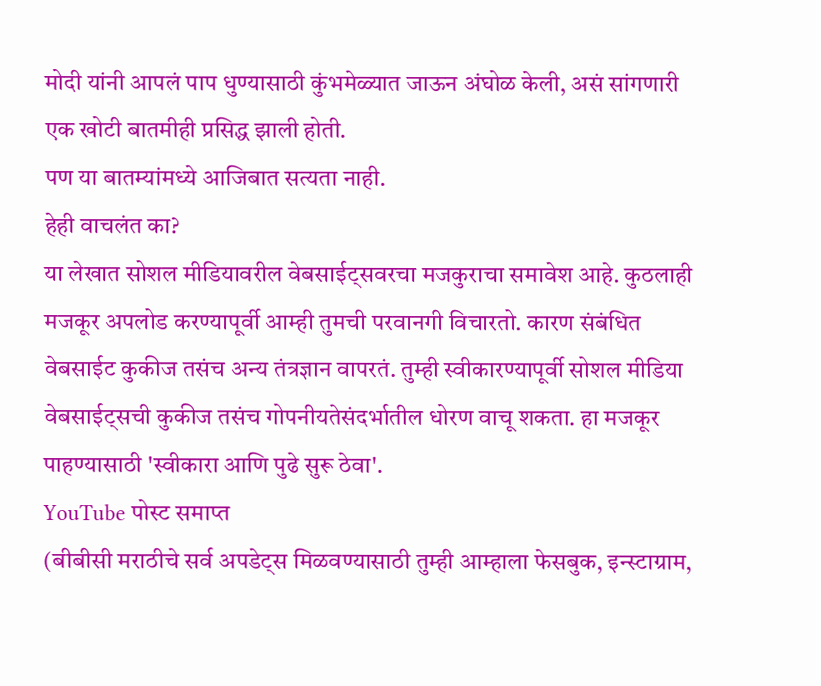मोदी यांनी आपलं पाप धुण्यासाठी कुंभमेळ्यात जाऊन अंघोळ केली, असं सांगणारी एक खोटी बातमीही प्रसिद्ध झाली होती.
पण या बातम्यांमध्ये आजिबात सत्यता नाही.
हेही वाचलंत का?
या लेखात सोशल मीडियावरील वेबसाईट्सवरचा मजकुराचा समावेश आहे. कुठलाही मजकूर अपलोड करण्यापूर्वी आम्ही तुमची परवानगी विचारतो. कारण संबंधित वेबसाईट कुकीज तसंच अन्य तंत्रज्ञान वापरतं. तुम्ही स्वीकारण्यापूर्वी सोशल मीडिया वेबसाईट्सची कुकीज तसंच गोपनीयतेसंदर्भातील धोरण वाचू शकता. हा मजकूर पाहण्यासाठी 'स्वीकारा आणि पुढे सुरू ठेवा'.
YouTube पोस्ट समाप्त
(बीबीसी मराठीचे सर्व अपडेट्स मिळवण्यासाठी तुम्ही आम्हाला फेसबुक, इन्स्टाग्राम,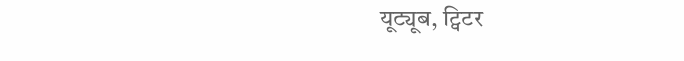यूट्यूब, ट्विटर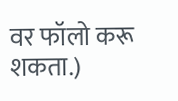वर फॉलो करू शकता.)